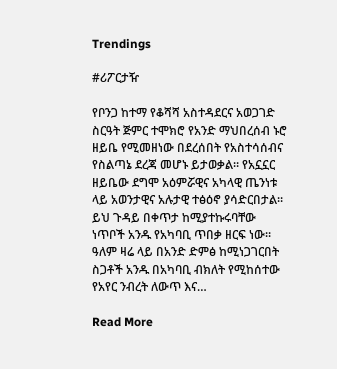Trendings

#ሪፖርታዥ

የቦንጋ ከተማ የቆሻሻ አስተዳደርና አወጋገድ ስርዓት ጅምር ተሞክሮ የአንድ ማህበረሰብ ኑሮ ዘይቤ የሚመዘነው በደረሰበት የአስተሳሰብና የስልጣኔ ደረጃ መሆኑ ይታወቃል። የአኗኗር ዘይቤው ደግሞ አዕምሯዊና አካላዊ ጤንነቱ ላይ አወንታዊና አሉታዊ ተፅዕኖ ያሳድርበታል። ይህ ጉዳይ በቀጥታ ከሚያተኩሩባቸው ነጥቦች አንዱ የአካባቢ ጥበቃ ዘርፍ ነው። ዓለም ዛሬ ላይ በአንድ ድምፅ ከሚነጋገርበት ስጋቶች አንዱ በአካባቢ ብክለት የሚከሰተው የአየር ንብረት ለውጥ እና…

Read More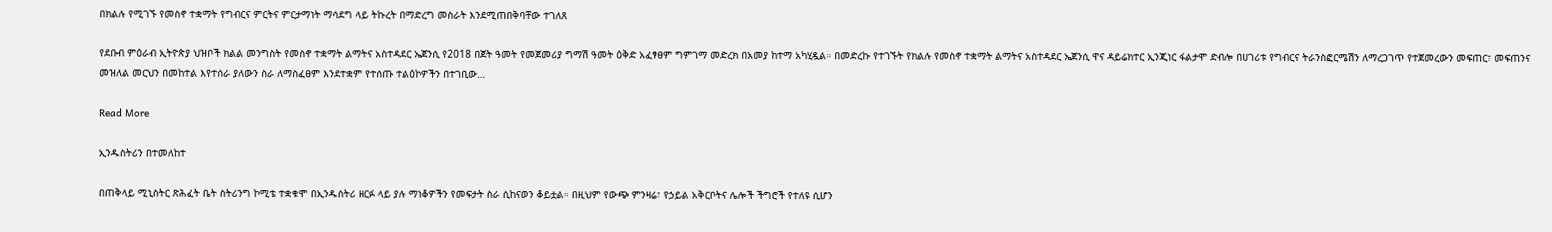በክልሉ የሚገኙ የመስኖ ተቋማት የግብርና ምርትና ምርታማነት ማሳደግ ላይ ትኩረት በማድረግ መስራት እንደሚጠበቅባቸው ተገለጸ

የደቡብ ምዕራብ ኢትዮጵያ ህዝቦች ክልል መንግስት የመስኖ ተቋማት ልማትና አስተዳደር ኤጀንሲ የ2018 በጀት ዓመት የመጀመሪያ ግማሽ ዓመት ዕቅድ አፈፃፀም ግምገማ መድረክ በአመያ ከተማ አካሂዷል። በመድረኩ የተገኙት የክልሉ የመስኖ ተቋማት ልማትና አስተዳደር ኤጀንሲ ዋና ዳይሬክተር ኢንጂነር ፋልታሞ ድብሎ በሀገሪቱ የግብርና ትራንስፎርሜሽን ለማረጋገጥ የተጀመረውን መፍጠር፣ መፍጠንና መዝለል መርህን በመከተል እየተሰራ ያለውን ስራ ለማስፈፀም እንደተቋም የተሰጡ ተልዕኮዎችን በተገቢው…

Read More

ኢንዱስትሪን በተመለከተ

በጠቅላይ ሚኒስትር ጽሕፈት ቤት ስትሪንግ ኮሚቴ ተቋቁሞ በኢንዱስትሪ ዘርፉ ላይ ያሉ ማነቆዎችን የመፍታት ስራ ሲከናወን ቆይቷል። በዚህም የውጭ ምንዛሬ፣ የኃይል አቅርቦትና ሌሎች ችግሮች የተለዩ ሲሆን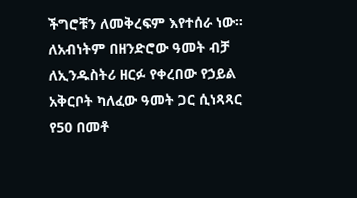ችግሮቹን ለመቅረፍም እየተሰራ ነው። ለአብነትም በዘንድሮው ዓመት ብቻ ለኢንዱስትሪ ዘርፉ የቀረበው የኃይል አቅርቦት ካለፈው ዓመት ጋር ሲነጻጻር የ50 በመቶ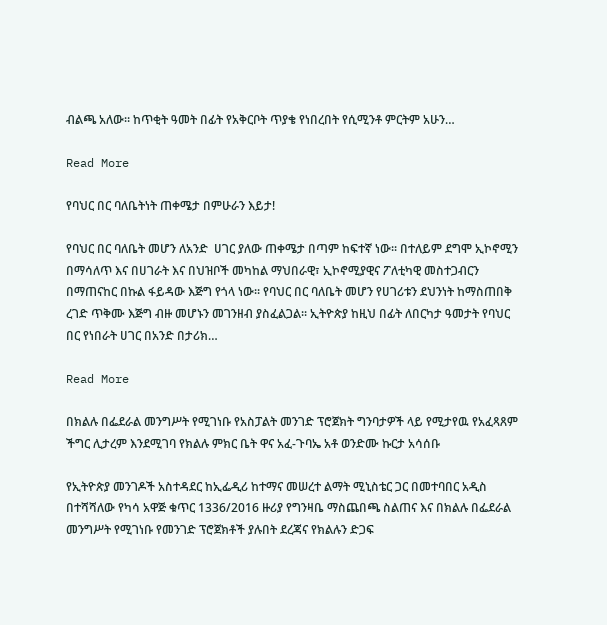ብልጫ አለው። ከጥቂት ዓመት በፊት የአቅርቦት ጥያቄ የነበረበት የሲሚንቶ ምርትም አሁን…

Read More

የባህር በር ባለቤትነት ጠቀሜታ በምሁራን እይታ!

የባህር በር ባለቤት መሆን ለአንድ  ሀገር ያለው ጠቀሜታ በጣም ከፍተኛ ነው፡፡ በተለይም ደግሞ ኢኮኖሚን በማሳለጥ እና በሀገራት እና በህዝቦች መካከል ማህበራዊ፣ ኢኮኖሚያዊና ፖለቲካዊ መስተጋብርን በማጠናከር በኩል ፋይዳው እጅግ የጎላ ነው፡፡ የባህር በር ባለቤት መሆን የሀገሪቱን ደህንነት ከማስጠበቅ ረገድ ጥቅሙ እጅግ ብዙ መሆኑን መገንዘብ ያስፈልጋል፡፡ ኢትዮጵያ ከዚህ በፊት ለበርካታ ዓመታት የባህር በር የነበራት ሀገር በአንድ በታሪክ…

Read More

በክልሉ በፌደራል መንግሥት የሚገነቡ የአስፓልት መንገድ ፕሮጀክት ግንባታዎች ላይ የሚታየዉ የአፈጻጸም ችግር ሊታረም እንደሚገባ የክልሉ ምክር ቤት ዋና አፈ-ጉባኤ አቶ ወንድሙ ኩርታ አሳሰቡ

የኢትዮጵያ መንገዶች አስተዳደር ከኢፌዲሪ ከተማና መሠረተ ልማት ሚኒስቴር ጋር በመተባበር አዲስ በተሻሻለው የካሳ አዋጅ ቁጥር 1336/2016 ዙሪያ የግንዛቤ ማስጨበጫ ስልጠና እና በክልሉ በፌደራል መንግሥት የሚገነቡ የመንገድ ፕሮጀክቶች ያሉበት ደረጃና የክልሉን ድጋፍ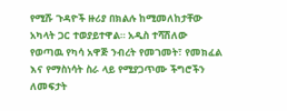የሚሹ ጉዳዮች ዙሪያ በክልሉ ከሚመለከታቸው አካላት ጋር ተወያይተዋል። አዲስ ተሻሽለው የወጣዉ የካሳ አዋጅ ንብረት የመገመት፣ የመክፈል እና የማስነሳት ስራ ላይ የሚያጋጥሙ ችግሮችን ለመፍታት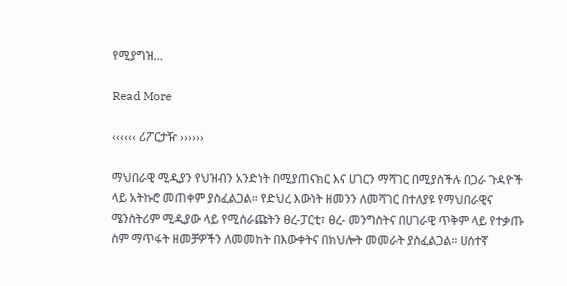የሚያግዝ…

Read More

‹‹‹‹‹‹ ሪፖርታዥ ››››››

ማህበራዊ ሚዲያን የህዝብን አንድነት በሚያጠናክር እና ሀገርን ማሻገር በሚያስችሉ በጋራ ጉዳዮች ላይ አትኩሮ መጠቀም ያስፈልጋል። የድህረ እውነት ዘመንን ለመሻገር በተለያዩ የማህበራዊና ሜንስትሪም ሚዲያው ላይ የሚሰራጩትን ፀረ-ፓርቲ፣ ፀረ- መንግስትና በሀገራዊ ጥቅም ላይ የተቃጡ ስም ማጥፋት ዘመቻዎችን ለመመከት በእውቀትና በክህሎት መመራት ያስፈልጋል። ሀሰተኛ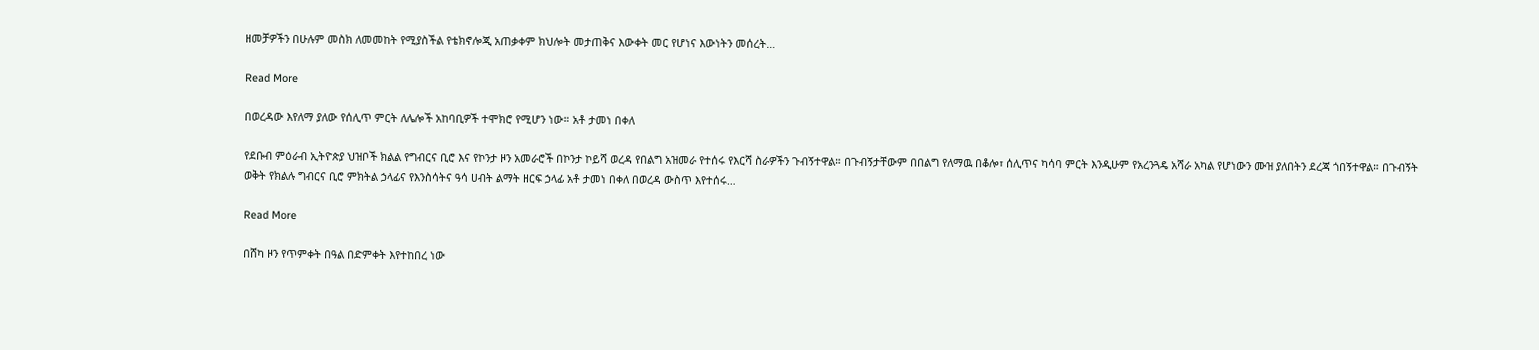ዘመቻዎችን በሁሉም መስክ ለመመከት የሚያስችል የቴክኖሎጂ አጠቃቀም ክህሎት መታጠቅና እውቀት መር የሆነና እውነትን መሰረት…

Read More

በወረዳው እየለማ ያለው የሰሊጥ ምርት ለሌሎች አከባቢዎች ተሞክሮ የሚሆን ነው። አቶ ታመነ በቀለ

የደቡብ ምዕራብ ኢትዮጵያ ህዝቦች ክልል የግብርና ቢሮ እና የኮንታ ዞን አመራሮች በኮንታ ኮይሻ ወረዳ የበልግ አዝመራ የተሰሩ የእርሻ ስራዎችን ጉብኝተዋል። በጉብኝታቸውም በበልግ የለማዉ በቆሎ፣ ሰሊጥና ካሳባ ምርት እንዲሁም የአረንጓዴ አሻራ አካል የሆነውን ሙዝ ያለበትን ደረጃ ጎበኝተዋል። በጉብኝት ወቅት የክልሉ ግብርና ቢሮ ምክትል ኃላፊና የእንስሳትና ዓሳ ሀብት ልማት ዘርፍ ኃላፊ አቶ ታመነ በቀለ በወረዳ ውስጥ እየተሰሩ…

Read More

በሸካ ዞን የጥምቀት በዓል በድምቀት እየተከበረ ነው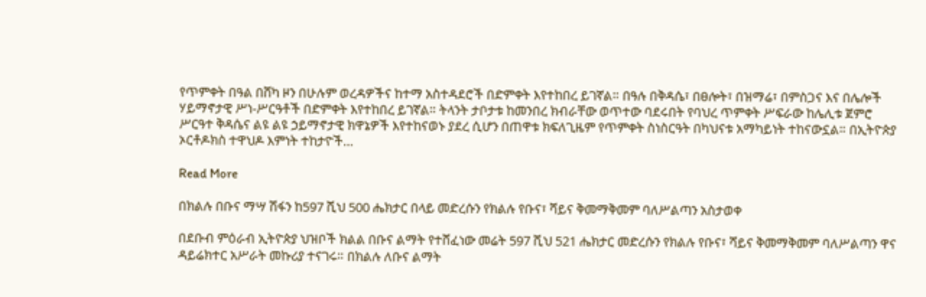የጥምቀት በዓል በሸካ ዞን በሁሉም ወረዳዎችና ከተማ አስተዳደሮች በድምቀት እየተከበረ ይገኛል። በዓሉ በቅዳሴ፣ በፀሎት፣ በዝማሬ፣ በምስጋና እና በሌሎች ሃይማኖታዊ ሥነ-ሥርዓቶች በድምቀት እየተከበረ ይገኛል። ትላንት ታቦታቱ ከመንበረ ክብራቸው ወጥተው ባደሩበት የባህረ ጥምቀት ሥፍራው ከሌሊቱ ጀምሮ ሥርዓተ ቅዳሴና ልዩ ልዩ ኃይማኖታዊ ክዋኔዎች እየተከናወኑ ያደረ ሲሆን በጠዋቱ ክፍለጊዜም የጥምቀት ስነስርዓት በካህናቱ አማካይነት ተከናውኗል። በኢትዮጵያ ኦርቶዶክስ ተዋህዶ እምነት ተከታዮች…

Read More

በክልሉ በቡና ማሣ ሽፋን ከ597 ሺህ 500 ሔክታር በላይ መድረሱን የክልሉ የቡና፣ ሻይና ቅመማቅመም ባለሥልጣን አስታወቀ

በደቡብ ምዕራብ ኢትዮጵያ ህዝቦች ክልል በቡና ልማት የተሸፈነው መሬት 597 ሺህ 521 ሔክታር መድረሱን የክልሉ የቡና፣ ሻይና ቅመማቅመም ባለሥልጣን ዋና ዳይሬክተር አሥራት መኩሪያ ተናገሩ። በክልሉ ለቡና ልማት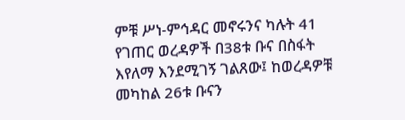ምቹ ሥነ-ምኅዳር መኖሩንና ካሉት 41 የገጠር ወረዳዎች በ38ቱ ቡና በስፋት እየለማ እንደሚገኝ ገልጸው፤ ከወረዳዎቹ መካከል 26ቱ ቡናን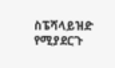ስፔሻላይዝድ የሚያደርጉ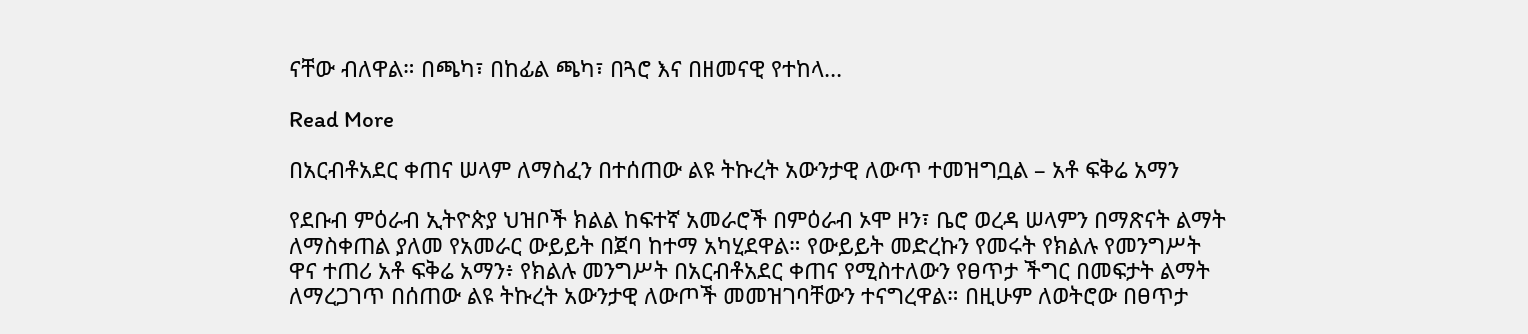ናቸው ብለዋል። በጫካ፣ በከፊል ጫካ፣ በጓሮ እና በዘመናዊ የተከላ…

Read More

በአርብቶአደር ቀጠና ሠላም ለማስፈን በተሰጠው ልዩ ትኩረት አውንታዊ ለውጥ ተመዝግቧል – አቶ ፍቅሬ አማን

የደቡብ ምዕራብ ኢትዮጵያ ህዝቦች ክልል ከፍተኛ አመራሮች በምዕራብ ኦሞ ዞን፣ ቤሮ ወረዳ ሠላምን በማጽናት ልማት ለማስቀጠል ያለመ የአመራር ውይይት በጀባ ከተማ አካሂደዋል። የውይይት መድረኩን የመሩት የክልሉ የመንግሥት ዋና ተጠሪ አቶ ፍቅሬ አማን፥ የክልሉ መንግሥት በአርብቶአደር ቀጠና የሚስተለውን የፀጥታ ችግር በመፍታት ልማት ለማረጋገጥ በሰጠው ልዩ ትኩረት አውንታዊ ለውጦች መመዝገባቸውን ተናግረዋል። በዚሁም ለወትሮው በፀጥታ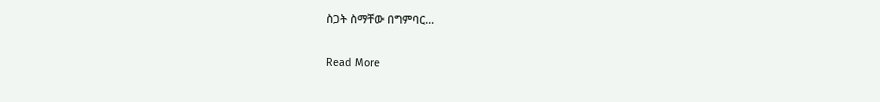ስጋት ስማቸው በግምባር…

Read More